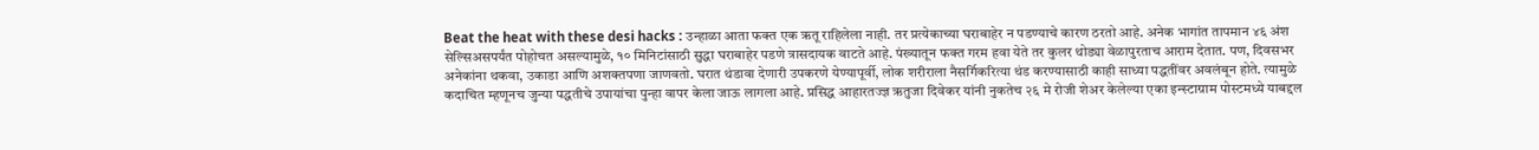Beat the heat with these desi hacks : उन्हाळा आता फक्त एक ऋतू राहिलेला नाही. तर प्रत्येकाच्या घराबाहेर न पडण्याचे कारण ठरतो आहे. अनेक भागांत तापमान ४६ अंश सेल्सिअसपर्यंत पोहोचत असल्यामुळे, १० मिनिटांसाठी सुद्धा घराबाहेर पडणे त्रासदायक वाटते आहे. पंख्यातून फक्त गरम हवा येते तर कुलर थोड्या वेळापुरताच आराम देतात. पण, दिवसभर अनेकांना थकवा, उकाडा आणि अशक्तपणा जाणवतो. घरात थंडावा देणारी उपकरणे येण्यापूर्वी, लोक शरीराला नैसर्गिकरित्या थंड करण्यासाठी काही साध्या पद्धतींवर अवलंबून होते. त्यामुळे कदाचित म्हणूनच जुन्या पद्धतीचे उपायांचा पुन्हा वापर केला जाऊ लागला आहे. प्रसिद्ध आहारतज्ज्ञ ऋतुजा दिवेकर यांनी नुकतेच २६ मे रोजी शेअर केलेल्या एका इन्स्टाग्राम पोस्टमध्ये याबद्दल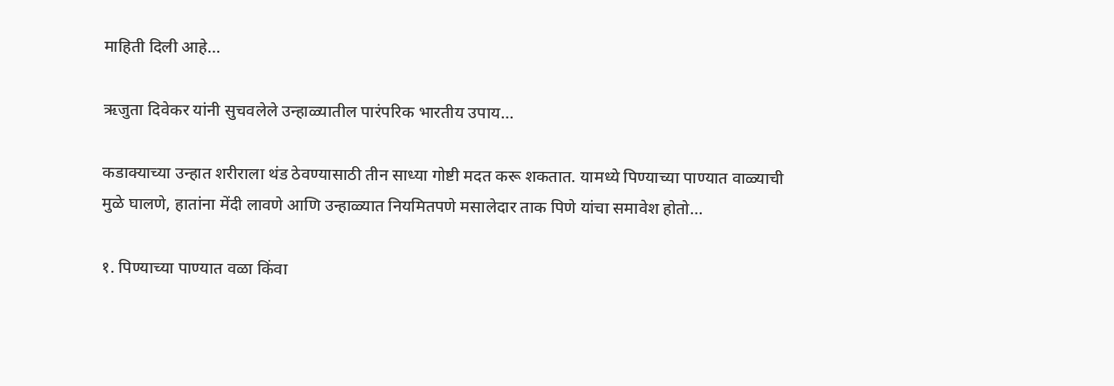माहिती दिली आहे…

ऋजुता दिवेकर यांनी सुचवलेले उन्हाळ्यातील पारंपरिक भारतीय उपाय…

कडाक्याच्या उन्हात शरीराला थंड ठेवण्यासाठी तीन साध्या गोष्टी मदत करू शकतात. यामध्ये पिण्याच्या पाण्यात वाळ्याची मुळे घालणे, हातांना मेंदी लावणे आणि उन्हाळ्यात नियमितपणे मसालेदार ताक पिणे यांचा समावेश होतो…

१. पिण्याच्या पाण्यात वळा किंवा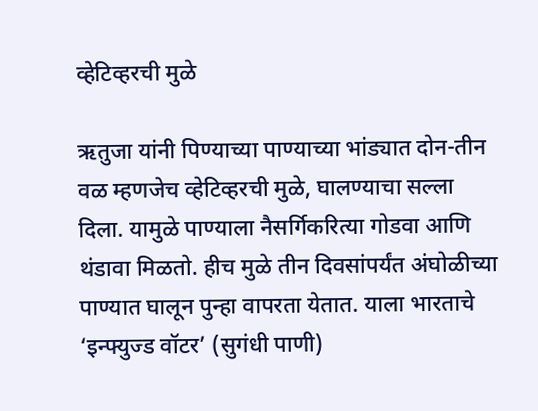व्हेटिव्हरची मुळे

ऋतुजा यांनी पिण्याच्या पाण्याच्या भांड्यात दोन-तीन वळ म्हणजेच व्हेटिव्हरची मुळे, घालण्याचा सल्ला दिला. यामुळे पाण्याला नैसर्गिकरित्या गोडवा आणि थंडावा मिळतो. हीच मुळे तीन दिवसांपर्यंत अंघोळीच्या पाण्यात घालून पुन्हा वापरता येतात. याला भारताचे ‘इन्फ्युज्ड वॉटर’ (सुगंधी पाणी)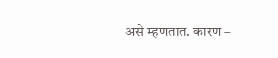असे म्हणतात. कारण –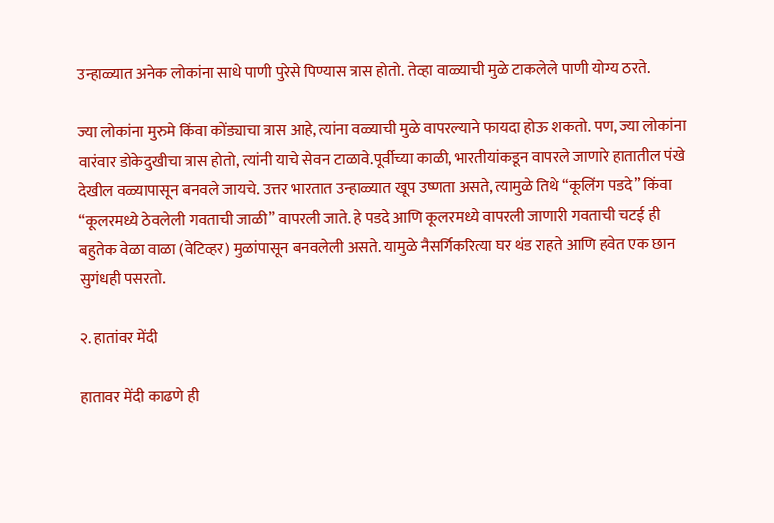उन्हाळ्यात अनेक लोकांना साधे पाणी पुरेसे पिण्यास त्रास होतो. तेव्हा वाळ्याची मुळे टाकलेले पाणी योग्य ठरते.

ज्या लोकांना मुरुमे किंवा कोंड्याचा त्रास आहे, त्यांना वळ्याची मुळे वापरल्याने फायदा होऊ शकतो. पण, ज्या लोकांना वारंवार डोकेदुखीचा त्रास होतो, त्यांनी याचे सेवन टाळावे.पूर्वीच्या काळी, भारतीयांकडून वापरले जाणारे हातातील पंखे देखील वळ्यापासून बनवले जायचे. उत्तर भारतात उन्हाळ्यात खूप उष्णता असते, त्यामुळे तिथे “कूलिंग पडदे” किंवा “कूलरमध्ये ठेवलेली गवताची जाळी” वापरली जाते. हे पडदे आणि कूलरमध्ये वापरली जाणारी गवताची चटई ही बहुतेक वेळा वाळा (वेटिव्हर) मुळांपासून बनवलेली असते. यामुळे नैसर्गिकरित्या घर थंड राहते आणि हवेत एक छान सुगंधही पसरतो.

२. हातांवर मेंदी

हातावर मेंदी काढणे ही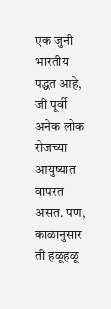एक जुनी भारतीय पद्धत आहे, जी पूर्वी अनेक लोक रोजच्या आयुष्यात वापरत असत. पण, काळानुसार ती हळूहळू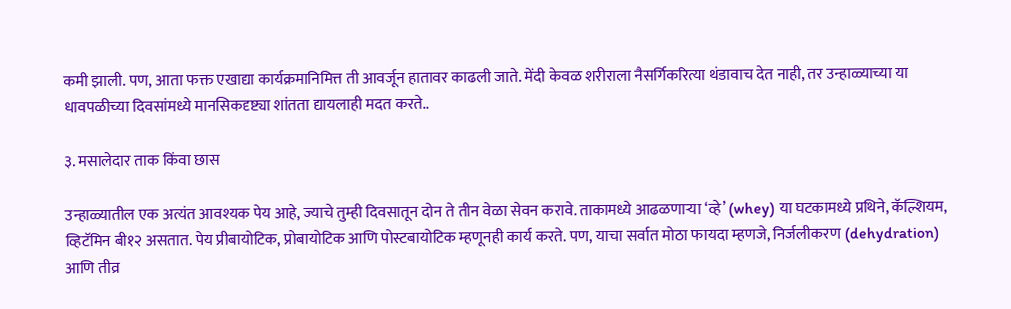कमी झाली. पण, आता फक्त एखाद्या कार्यक्रमानिमित्त ती आवर्जून हातावर काढली जाते. मेंदी केवळ शरीराला नैसर्गिकरित्या थंडावाच देत नाही, तर उन्हाळ्याच्या या धावपळीच्या दिवसांमध्ये मानसिकदृष्ट्या शांतता द्यायलाही मदत करते..

३. मसालेदार ताक किंवा छास

उन्हाळ्यातील एक अत्यंत आवश्यक पेय आहे, ज्याचे तुम्ही दिवसातून दोन ते तीन वेळा सेवन करावे. ताकामध्ये आढळणाऱ्या ‘व्हे’ (whey) या घटकामध्ये प्रथिने, कॅल्शियम, व्हिटॅमिन बी१२ असतात. पेय प्रीबायोटिक, प्रोबायोटिक आणि पोस्टबायोटिक म्हणूनही कार्य करते. पण, याचा सर्वात मोठा फायदा म्हणजे, निर्जलीकरण (dehydration) आणि तीव्र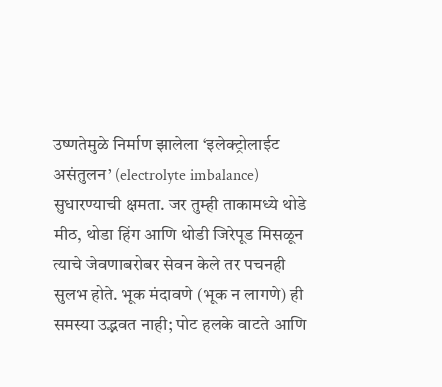उष्णतेमुळे निर्माण झालेला ‘इलेक्ट्रोलाईट असंतुलन’ (electrolyte imbalance) सुधारण्याची क्षमता. जर तुम्ही ताकामध्ये थोडे मीठ, थोडा हिंग आणि थोडी जिरेपूड मिसळून त्याचे जेवणाबरोबर सेवन केले तर पचनही सुलभ होते. भूक मंदावणे (भूक न लागणे) ही समस्या उद्भवत नाही; पोट हलके वाटते आणि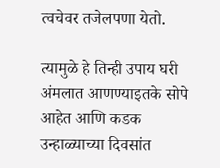त्वचेवर तजेलपणा येतो.

त्यामुळे हे तिन्ही उपाय घरी अंमलात आणण्याइतके सोपे आहेत आणि कडक उन्हाळ्याच्या दिवसांत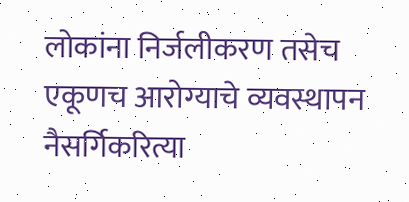लोकांना निर्जलीकरण तसेच एकूणच आरोग्याचे व्यवस्थापन नैसर्गिकरित्या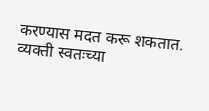करण्यास मदत करू शकतात. व्यक्ती स्वतःच्या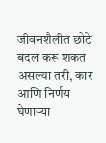जीवनशैलीत छोटे बदल करू शकत असल्या तरी, कार आणि निर्णय घेणाऱ्या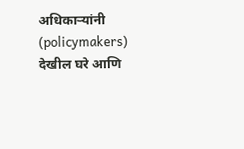अधिकाऱ्यांनी (policymakers) देखील घरे आणि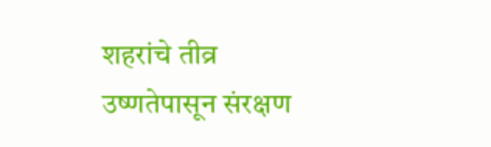शहरांचे तीव्र उष्णतेपासून संरक्षण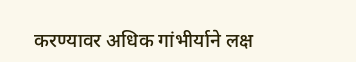करण्यावर अधिक गांभीर्याने लक्ष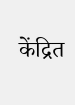केंद्रित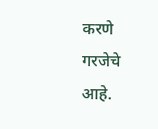करणे गरजेचे आहे.